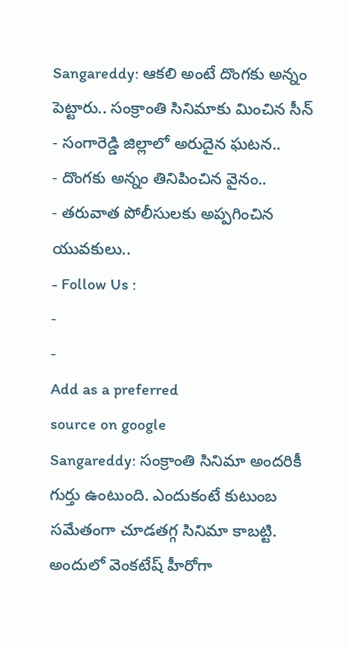Sangareddy: ఆకలి అంటే దొంగకు అన్నం పెట్టారు.. సంక్రాంతి సినిమాకు మించిన సీన్
- సంగారెడ్డి జిల్లాలో అరుదైన ఘటన..
- దొంగకు అన్నం తినిపించిన వైనం..
- తరువాత పోలీసులకు అప్పగించిన యువకులు..
- Follow Us :
-
-
Add as a preferred
source on google
Sangareddy: సంక్రాంతి సినిమా అందరికీ గుర్తు ఉంటుంది. ఎందుకంటే కుటుంబ సమేతంగా చూడతగ్గ సినిమా కాబట్టి. అందులో వెంకటేష్ హీరోగా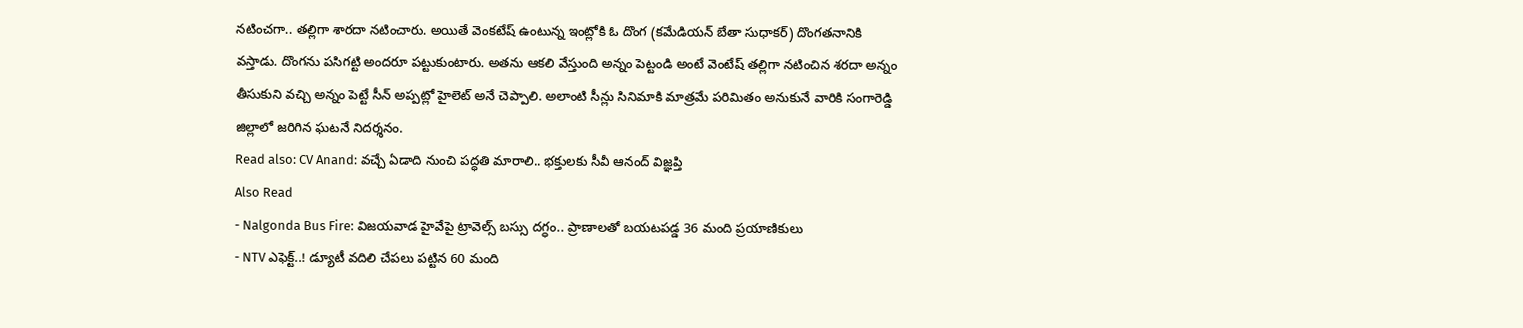నటించగా.. తల్లిగా శారదా నటించారు. అయితే వెంకటేష్ ఉంటున్న ఇంట్లోకి ఓ దొంగ (కమేడియన్ బేతా సుధాకర్) దొంగతనానికి వస్తాడు. దొంగను పసిగట్టి అందరూ పట్టుకుంటారు. అతను ఆకలి వేస్తుంది అన్నం పెట్టండి అంటే వెంటేష్ తల్లిగా నటించిన శరదా అన్నం తీసుకుని వచ్చి అన్నం పెట్టే సీన్ అప్పట్లో హైలెట్ అనే చెప్పాలి. అలాంటి సీన్లు సినిమాకి మాత్రమే పరిమితం అనుకునే వారికి సంగారెడ్డి జిల్లాలో జరిగిన ఘటనే నిదర్శనం.
Read also: CV Anand: వచ్చే ఏడాది నుంచి పద్ధతి మారాలి.. భక్తులకు సీవీ ఆనంద్ విజ్ఞప్తి
Also Read
- Nalgonda Bus Fire: విజయవాడ హైవేపై ట్రావెల్స్ బస్సు దగ్ధం.. ప్రాణాలతో బయటపడ్డ 36 మంది ప్రయాణికులు
- NTV ఎఫెక్ట్..! డ్యూటీ వదిలి చేపలు పట్టిన 60 మంది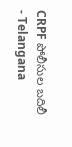CRPF పోలీసుల బదిలీ
- Telangana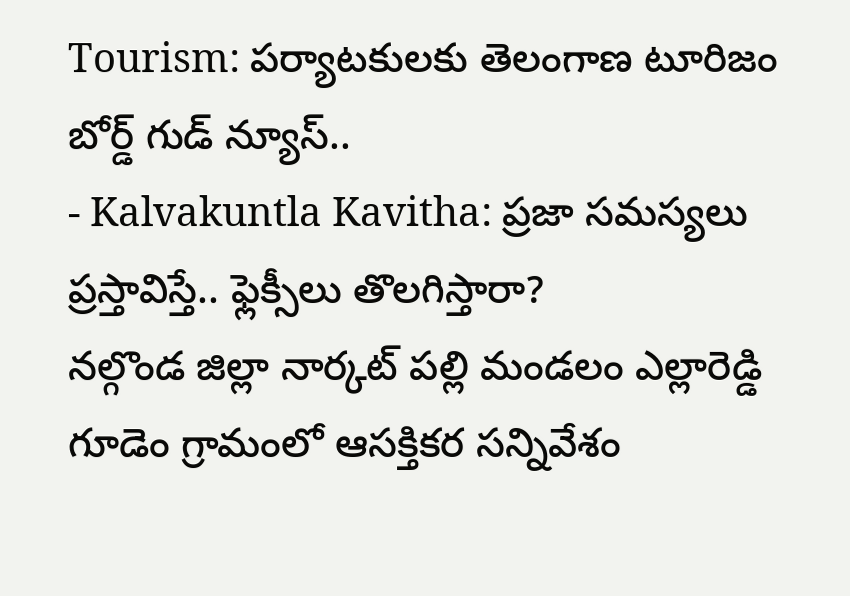Tourism: పర్యాటకులకు తెలంగాణ టూరిజం బోర్డ్ గుడ్ న్యూస్..
- Kalvakuntla Kavitha: ప్రజా సమస్యలు ప్రస్తావిస్తే.. ఫ్లెక్సీలు తొలగిస్తారా?
నల్గొండ జిల్లా నార్కట్ పల్లి మండలం ఎల్లారెడ్డి గూడెం గ్రామంలో ఆసక్తికర సన్నివేశం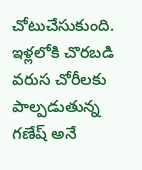చోటుచేసుకుంది. ఇళ్లలోకి చొరబడి వరుస చోరీలకు పాల్పడుతున్న గణేష్ అనే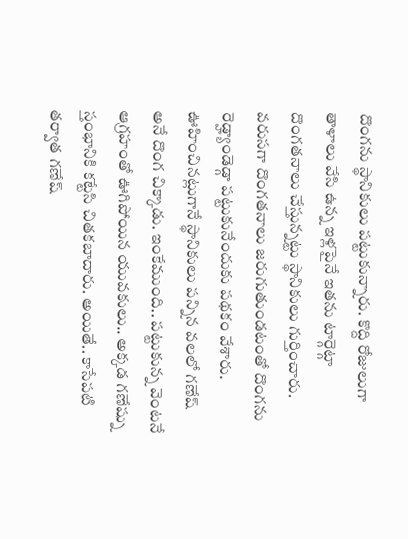దొంగను స్థానికులు పట్టుకున్నారు. కొద్ది రోజులుగా తాళాలు వేసి ఉన్న ఇళ్లపైనే ఇతను టార్గెట్గా దొంగతనాలు చేస్తున్నట్టు స్థానికులు గుర్తించారు. వరుసగా దొంగతనాలు జరుగుతుండటంతో దొంగను రెడ్హ్యాండెడ్గా పట్టుకునేందుకు పథకం వేశారు. ఊహించినట్లుగానే స్థానికులు పన్నిన వలలో గణేష్ అనే దొంగ చిక్కాడు. ఇంకేముంది.. పట్టుకున్న వెంటనే ఆగ్రహంతో ఊగిపోయిన యువకులు.. అక్కడ గణేష్ను స్తంభానికి కట్టేసి చితకబాదారు. అయితే.. కాసేపటి తర్వాత గణేష్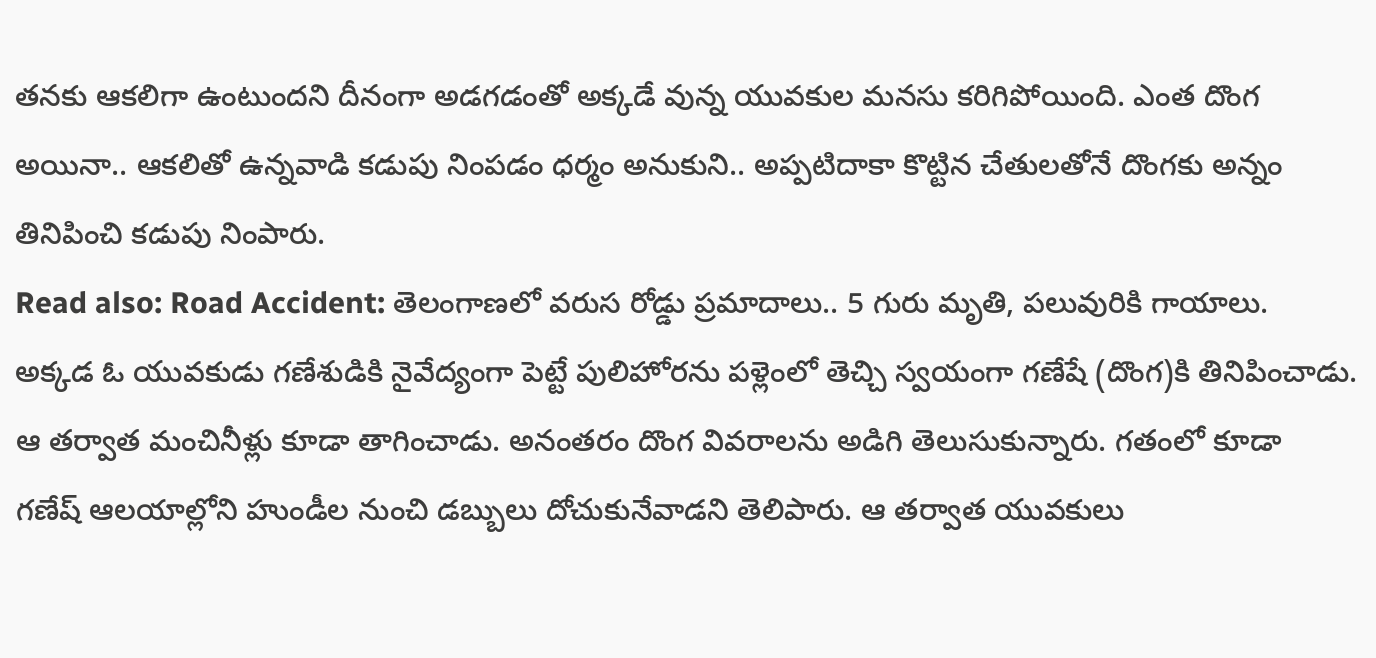తనకు ఆకలిగా ఉంటుందని దీనంగా అడగడంతో అక్కడే వున్న యువకుల మనసు కరిగిపోయింది. ఎంత దొంగ అయినా.. ఆకలితో ఉన్నవాడి కడుపు నింపడం ధర్మం అనుకుని.. అప్పటిదాకా కొట్టిన చేతులతోనే దొంగకు అన్నం తినిపించి కడుపు నింపారు.
Read also: Road Accident: తెలంగాణలో వరుస రోడ్డు ప్రమాదాలు.. 5 గురు మృతి, పలువురికి గాయాలు.
అక్కడ ఓ యువకుడు గణేశుడికి నైవేద్యంగా పెట్టే పులిహోరను పళ్లెంలో తెచ్చి స్వయంగా గణేషే (దొంగ)కి తినిపించాడు. ఆ తర్వాత మంచినీళ్లు కూడా తాగించాడు. అనంతరం దొంగ వివరాలను అడిగి తెలుసుకున్నారు. గతంలో కూడా
గణేష్ ఆలయాల్లోని హుండీల నుంచి డబ్బులు దోచుకునేవాడని తెలిపారు. ఆ తర్వాత యువకులు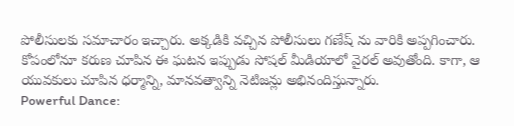పోలీసులకు సమాచారం ఇచ్చారు. అక్కడికి వచ్చిన పోలీసులు గణేష్ ను వారికి అప్పగించారు. కోపంలోనూ కరుణ చూపిన ఈ ఘటన ఇప్పుడు సోషల్ మీడియాలో వైరల్ అవుతోంది. కాగా, ఆ యువకులు చూపిన ధర్మాన్ని, మానవత్వాన్ని నెటిజన్లు అభినందిస్తున్నారు.
Powerful Dance: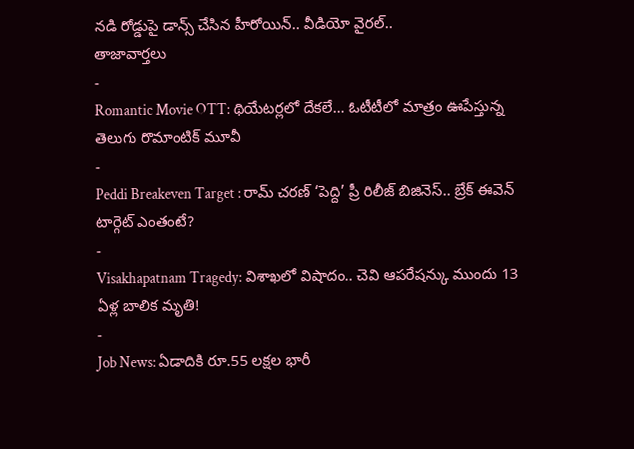నడి రోడ్డుపై డాన్స్ చేసిన హీరోయిన్.. వీడియో వైరల్..
తాజావార్తలు
-
Romantic Movie OTT: థియేటర్లలో దేకలే… ఓటీటీలో మాత్రం ఊపేస్తున్న తెలుగు రొమాంటిక్ మూవీ
-
Peddi Breakeven Target : రామ్ చరణ్ ‘పెద్ది’ ప్రీ రిలీజ్ బిజినెస్.. బ్రేక్ ఈవెన్ టార్గెట్ ఎంతంటే?
-
Visakhapatnam Tragedy: విశాఖలో విషాదం.. చెవి ఆపరేషన్కు ముందు 13 ఏళ్ల బాలిక మృతి!
-
Job News: ఏడాదికి రూ.55 లక్షల భారీ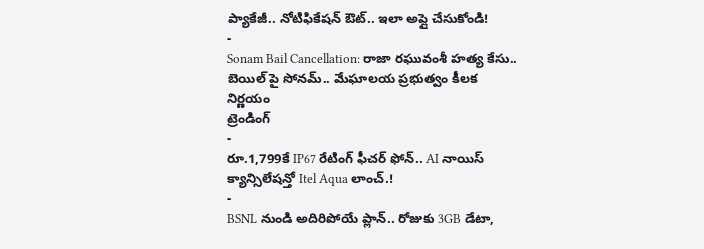ప్యాకేజీ.. నోటిఫికేషన్ ఔట్.. ఇలా అప్లై చేసుకోండి!
-
Sonam Bail Cancellation: రాజా రఘువంశీ హత్య కేసు.. బెయిల్ పై సోనమ్.. మేఘాలయ ప్రభుత్వం కీలక నిర్ణయం
ట్రెండింగ్
-
రూ.1,799కే IP67 రేటింగ్ ఫీచర్ ఫోన్.. AI నాయిస్ క్యాన్సిలేషన్తో Itel Aqua లాంచ్.!
-
BSNL నుండి అదిరిపోయే ప్లాన్.. రోజుకు 3GB డేటా,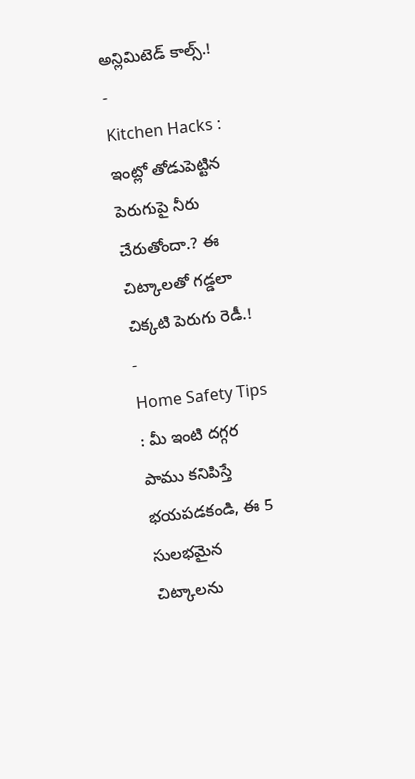అన్లిమిటెడ్ కాల్స్.!
-
Kitchen Hacks : ఇంట్లో తోడుపెట్టిన పెరుగుపై నీరు చేరుతోందా.? ఈ చిట్కాలతో గడ్డలా చిక్కటి పెరుగు రెడీ.!
-
Home Safety Tips : మీ ఇంటి దగ్గర పాము కనిపిస్తే భయపడకండి, ఈ 5 సులభమైన చిట్కాలను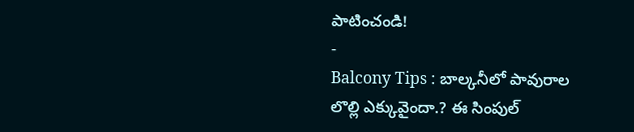పాటించండి!
-
Balcony Tips : బాల్కనీలో పావురాల లొల్లి ఎక్కువైందా.? ఈ సింపుల్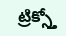ట్రిక్స్తో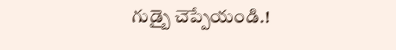గుడ్బై చెప్పేయండి.!